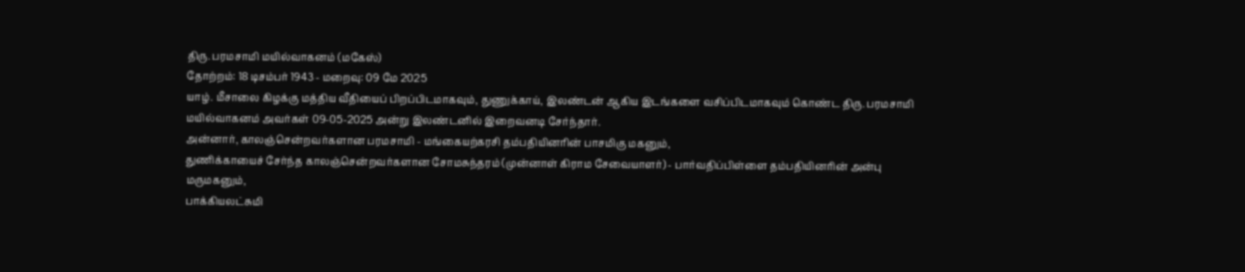திரு. பரமசாமி மயில்வாகனம் (மகேஸ்)
தோற்றம்: 18 டிசம்பர் 1943 - மறைவு: 09 மே 2025
யாழ். மீசாலை கிழக்கு மத்திய வீதியைப் பிறப்பிடமாகவும், துணுக்காய், இலண்டன் ஆகிய இடங்களை வசிப்பிடமாகவும் கொண்ட திரு. பரமசாமி மயில்வாகனம் அவர்கள் 09-05-2025 அன்று இலண்டனில் இறைவனடி சேர்ந்தார்.
அன்னார், காலஞ்சென்றவர்களான பரமசாமி - மங்கையற்கரசி தம்பதியினரின் பாசமிகு மகனும்,
துணிக்காயைச் சேர்ந்த காலஞ்சென்றவர்களான சோமசுந்தரம் (முன்னாள் கிராம சேவையாளர்) - பார்வதிப்பிள்ளை தம்பதியினரின் அன்பு மருமகனும்,
பாக்கியலட்சுமி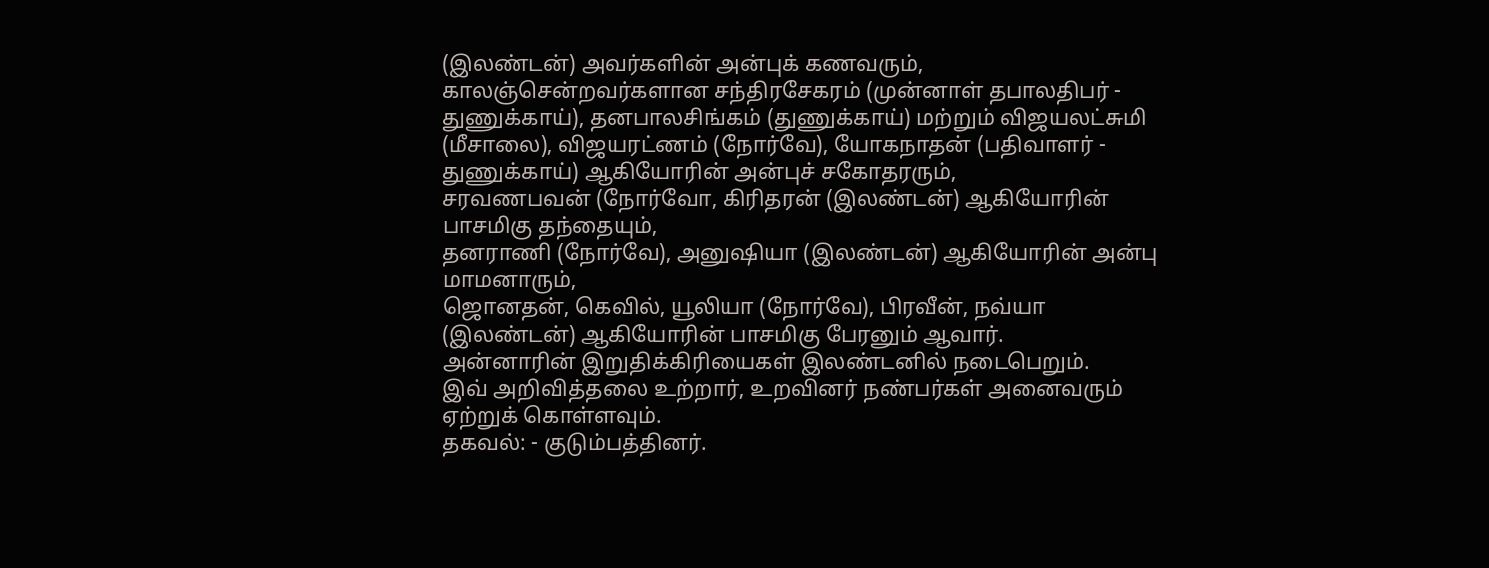(இலண்டன்) அவர்களின் அன்புக் கணவரும்,
காலஞ்சென்றவர்களான சந்திரசேகரம் (முன்னாள் தபாலதிபர் - துணுக்காய்), தனபாலசிங்கம் (துணுக்காய்) மற்றும் விஜயலட்சுமி (மீசாலை), விஜயரட்ணம் (நோர்வே), யோகநாதன் (பதிவாளர் - துணுக்காய்) ஆகியோரின் அன்புச் சகோதரரும்,
சரவணபவன் (நோர்வோ, கிரிதரன் (இலண்டன்) ஆகியோரின் பாசமிகு தந்தையும்,
தனராணி (நோர்வே), அனுஷியா (இலண்டன்) ஆகியோரின் அன்பு மாமனாரும்,
ஜொனதன், கெவில், யூலியா (நோர்வே), பிரவீன், நவ்யா (இலண்டன்) ஆகியோரின் பாசமிகு பேரனும் ஆவார்.
அன்னாரின் இறுதிக்கிரியைகள் இலண்டனில் நடைபெறும்.
இவ் அறிவித்தலை உற்றார், உறவினர் நண்பர்கள் அனைவரும் ஏற்றுக் கொள்ளவும்.
தகவல்: - குடும்பத்தினர்.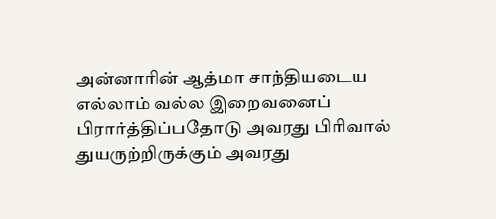அன்னாரின் ஆத்மா சாந்தியடைய எல்லாம் வல்ல இறைவனைப் பிரார்த்திப்பதோடு அவரது பிரிவால் துயருற்றிருக்கும் அவரது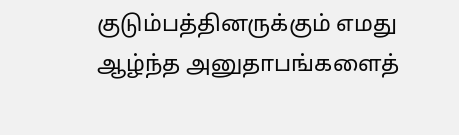குடும்பத்தினருக்கும் எமது ஆழ்ந்த அனுதாபங்களைத்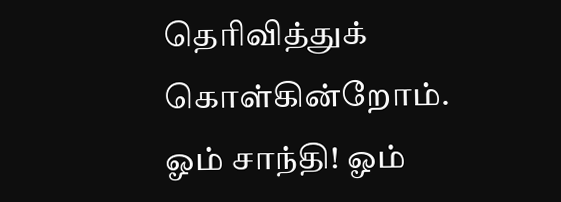தெரிவித்துக் கொள்கின்றோம்.
ஓம் சாந்தி! ஓம்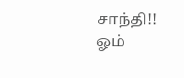சாந்தி!! ஓம்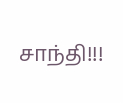சாந்தி!!!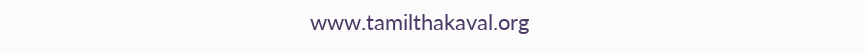www.tamilthakaval.org